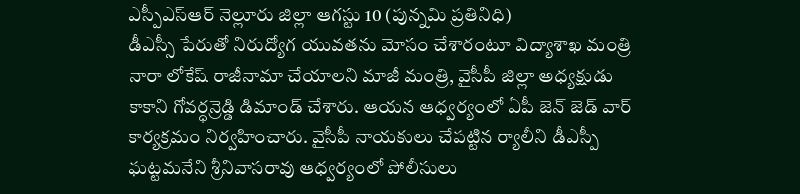ఎస్పీఎస్ఆర్ నెల్లూరు జిల్లా ఆగస్టు 10 (పున్నమి ప్రతినిధి)
డీఎస్సీ పేరుతో నిరుద్యోగ యువతను మోసం చేశారంటూ విద్యాశాఖ మంత్రి నారా లోకేష్ రాజీనామా చేయాలని మాజీ మంత్రి, వైసీపీ జిల్లా అధ్యక్షుడు కాకాని గోవర్ధన్రెడ్డి డిమాండ్ చేశారు. ఆయన ఆధ్వర్యంలో ఏపీ జెన్ జెడ్ వార్ కార్యక్రమం నిర్వహించారు. వైసీపీ నాయకులు చేపట్టిన ర్యాలీని డీఎస్పీ ఘట్టమనేని శ్రీనివాసరావు ఆధ్వర్యంలో పోలీసులు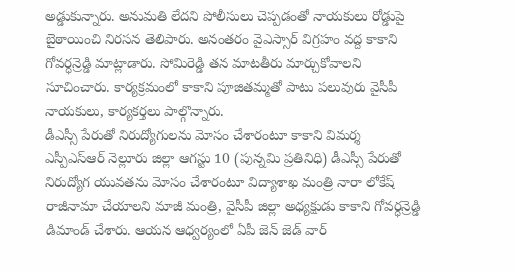అడ్డుకున్నారు. అనుమతి లేదని పోలీసులు చెప్పడంతో నాయకులు రోడ్డుపై బైఠాయించి నిరసన తెలిపారు. అనంతరం వైఎస్సార్ విగ్రహం వద్ద కాకాని గోవర్ధన్రెడ్డి మాట్లాడారు. సోమిరెడ్డి తన మాటతీరు మార్చుకోవాలని సూచించారు. కార్యక్రమంలో కాకాని పూజితమ్మతో పాటు పలువురు వైసీపీ నాయకులు, కార్యకర్తలు పాల్గొన్నారు.
డీఎస్సీ పేరుతో నిరుద్యోగులను మోసం చేశారంటూ కాకాని విమర్శ
ఎస్పీఎస్ఆర్ నెల్లూరు జిల్లా ఆగస్టు 10 (పున్నమి ప్రతినిధి) డీఎస్సీ పేరుతో నిరుద్యోగ యువతను మోసం చేశారంటూ విద్యాశాఖ మంత్రి నారా లోకేష్ రాజీనామా చేయాలని మాజీ మంత్రి, వైసీపీ జిల్లా అధ్యక్షుడు కాకాని గోవర్ధన్రెడ్డి డిమాండ్ చేశారు. ఆయన ఆధ్వర్యంలో ఏపీ జెన్ జెడ్ వార్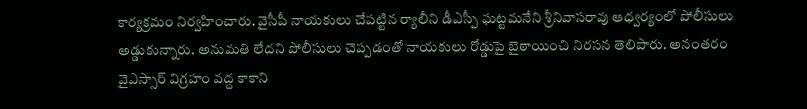కార్యక్రమం నిర్వహించారు. వైసీపీ నాయకులు చేపట్టిన ర్యాలీని డీఎస్పీ ఘట్టమనేని శ్రీనివాసరావు ఆధ్వర్యంలో పోలీసులు అడ్డుకున్నారు. అనుమతి లేదని పోలీసులు చెప్పడంతో నాయకులు రోడ్డుపై బైఠాయించి నిరసన తెలిపారు. అనంతరం వైఎస్సార్ విగ్రహం వద్ద కాకాని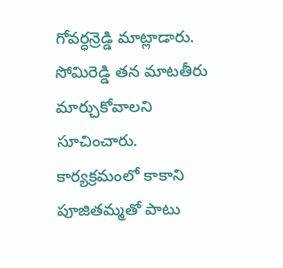గోవర్ధన్రెడ్డి మాట్లాడారు. సోమిరెడ్డి తన మాటతీరు మార్చుకోవాలని సూచించారు. కార్యక్రమంలో కాకాని పూజితమ్మతో పాటు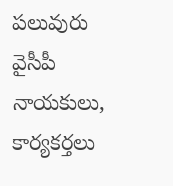పలువురు వైసీపీ నాయకులు, కార్యకర్తలు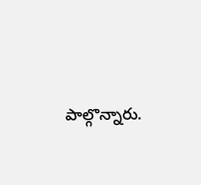పాల్గొన్నారు.